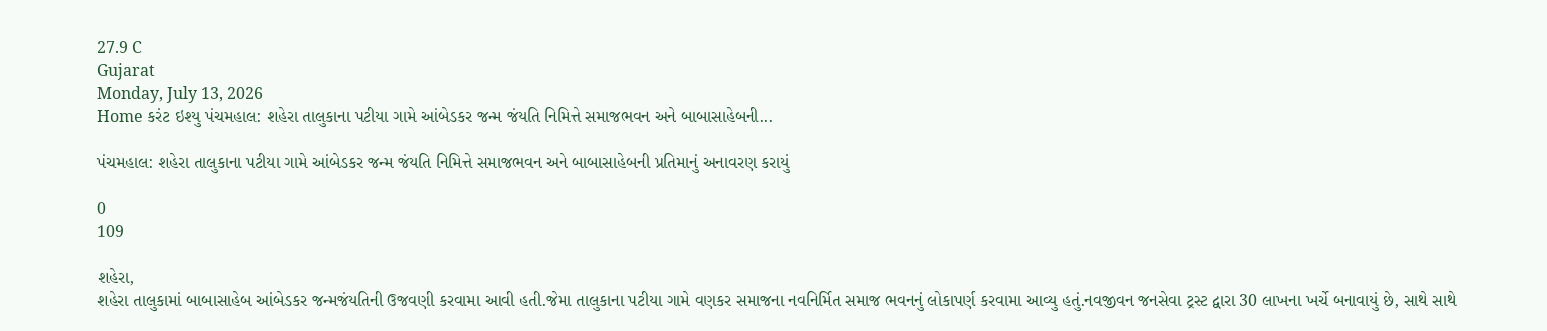27.9 C
Gujarat
Monday, July 13, 2026
Home કરંટ ઇશ્યુ પંચમહાલ: શહેરા તાલુકાના પટીયા ગામે આંબેડકર જન્મ જંયતિ નિમિત્તે સમાજભવન અને બાબાસાહેબની...

પંચમહાલ: શહેરા તાલુકાના પટીયા ગામે આંબેડકર જન્મ જંયતિ નિમિત્તે સમાજભવન અને બાબાસાહેબની પ્રતિમાનું અનાવરણ કરાયું

0
109

શહેરા,
શહેરા તાલુકામાં બાબાસાહેબ આંબેડકર જન્મજંયતિની ઉજવણી કરવામા આવી હતી.જેમા તાલુકાના પટીયા ગામે વણકર સમાજના નવનિર્મિત સમાજ ભવનનું લોકાપર્ણ કરવામા આવ્યુ હતું.નવજીવન જનસેવા ટ્રસ્ટ દ્વારા 30 લાખના ખર્ચે બનાવાયું છે, સાથે સાથે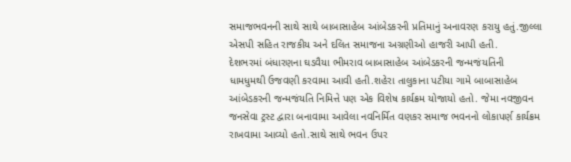સમાજભવનની સાથે સાથે બાબાસાહેબ આંબેડકરની પ્રતિમાનું અનાવરણ કરાયુ હતું.જીલ્લા એસપી સહિત રાજકીય અને દલિત સમાજના અગ્રણીઓ હાજરી આપી હતી.
દેશભરમાં બંધારણના ઘડવૈયા ભીમરાવ બાબાસાહેબ આંબેડકરની જન્મજંયતિની ધામધુમથી ઉજવણી કરવામા આવી હતી.શહેરા તાલુકાના પટીયા ગામે બાબાસાહેબ આંબેડકરની જન્મજંયતિ નિમિત્તે પણ એક વિશેષ કાર્યક્રમ યોજાયો હતો. જેમા નવજીવન જનસેવા ટ્રસ્ટ દ્વારા બનાવામા આવેલા નવનિર્મિત વણકર સમાજ ભવનનો લોકાપર્ણ કાર્યક્રમ રાખવામા આવ્યો હતો.સાથે સાથે ભવન ઉપર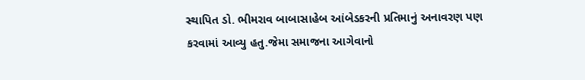સ્થાપિત ડો. ભીમરાવ બાબાસાહેબ આંબેડકરની પ્રતિમાનું અનાવરણ પણ કરવામાં આવ્યુ હતુ.જેમા સમાજના આગેવાનો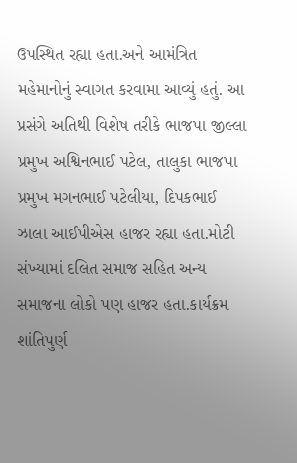ઉપસ્થિત રહ્યા હતા.અને આમંત્રિત મહેમાનોનું સ્વાગત કરવામા આવ્યું હતું. આ પ્રસંગે અતિથી વિશેષ તરીકે ભાજપા જીલ્લા પ્રમુખ અશ્વિનભાઈ પટેલ, તાલુકા ભાજપા પ્રમુખ મગનભાઈ પટેલીયા, દિપકભાઈ ઝાલા આઈપીએસ હાજર રહ્યા હતા.મોટી સંખ્યામાં દલિત સમાજ સહિત અન્ય સમાજના લોકો પણ હાજર હતા.કાર્યક્રમ શાંતિપુર્ણ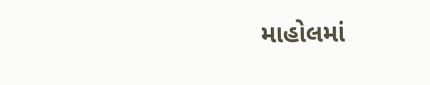માહોલમાં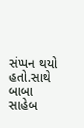સંપ્પન થયો હતો.સાથે બાબા સાહેબ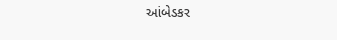આંબેડકર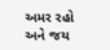અમર રહો અને જય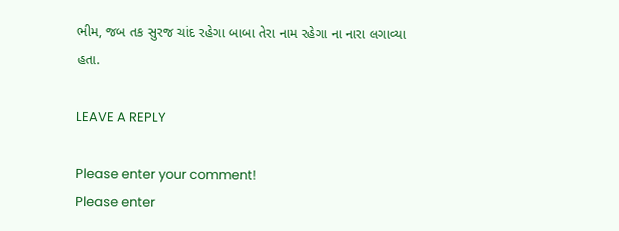ભીમ, જબ તક સુરજ ચાંદ રહેગા બાબા તેરા નામ રહેગા ના નારા લગાવ્યા હતા.

LEAVE A REPLY

Please enter your comment!
Please enter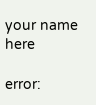your name here

error: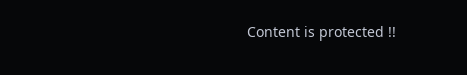Content is protected !!